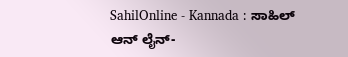SahilOnline - Kannada : ಸಾಹಿಲ್ ಆನ್ ‍ಲೈನ್-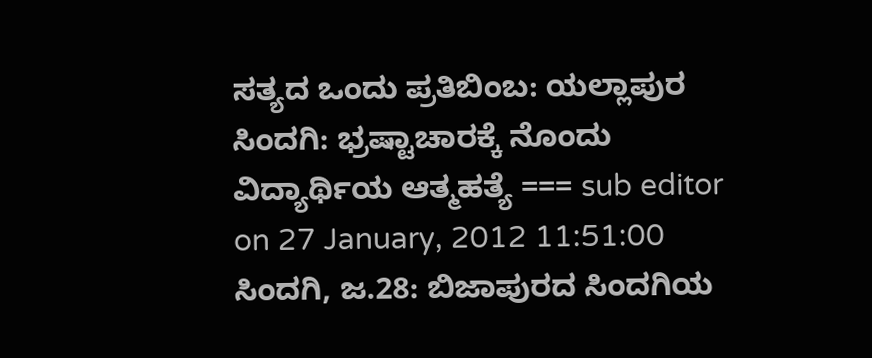ಸತ್ಯದ ಒಂದು ಪ್ರತಿಬಿಂಬ: ಯಲ್ಲಾಪುರ ಸಿಂದಗಿ: ಭ್ರಷ್ಟಾಚಾರಕ್ಕೆ ನೊಂದು ವಿದ್ಯಾರ್ಥಿಯ ಆತ್ಮಹತ್ಯೆ === sub editor on 27 January, 2012 11:51:00 ಸಿಂದಗಿ, ಜ.28: ಬಿಜಾಪುರದ ಸಿಂದಗಿಯ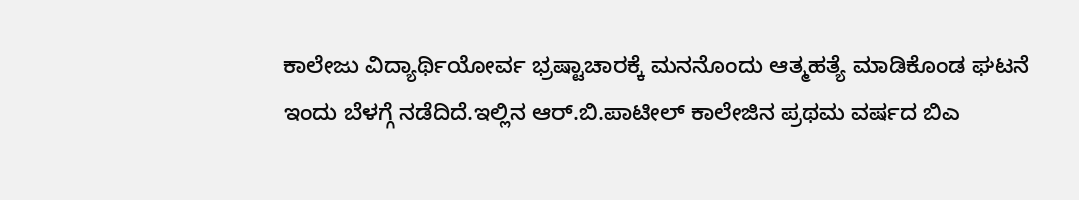ಕಾಲೇಜು ವಿದ್ಯಾರ್ಥಿಯೋರ್ವ ಭ್ರಷ್ಟಾಚಾರಕ್ಕೆ ಮನನೊಂದು ಆತ್ಮಹತ್ಯೆ ಮಾಡಿಕೊಂಡ ಘಟನೆ ಇಂದು ಬೆಳಗ್ಗೆ ನಡೆದಿದೆ.ಇಲ್ಲಿನ ಆರ್.ಬಿ.ಪಾಟೀಲ್ ಕಾಲೇಜಿನ ಪ್ರಥಮ ವರ್ಷದ ಬಿಎ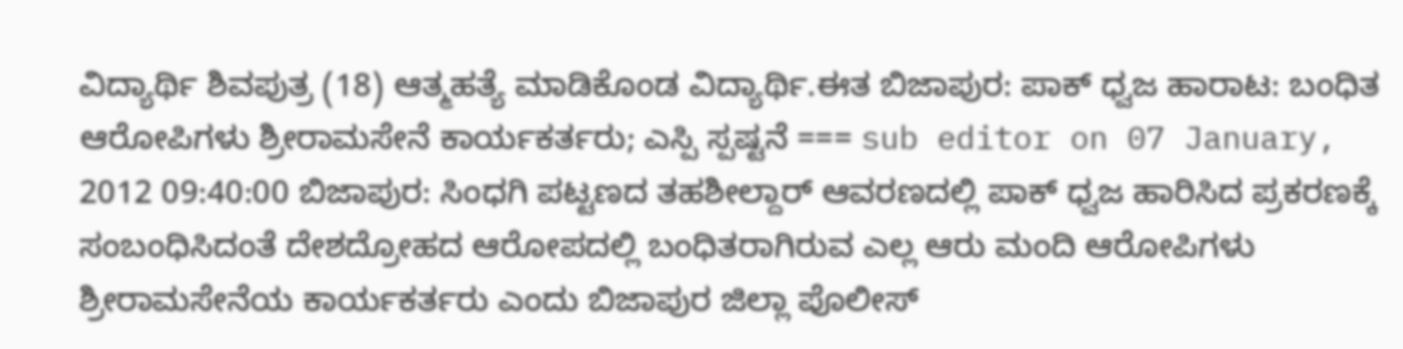ವಿದ್ಯಾರ್ಥಿ ಶಿವಪುತ್ರ (18) ಆತ್ಮಹತ್ಯೆ ಮಾಡಿಕೊಂಡ ವಿದ್ಯಾರ್ಥಿ.ಈತ ಬಿಜಾಪುರ: ಪಾಕ್ ಧ್ವಜ ಹಾರಾಟ: ಬಂಧಿತ ಆರೋಪಿಗಳು ಶ್ರೀರಾಮಸೇನೆ ಕಾರ್ಯಕರ್ತರು; ಎಸ್ಪಿ ಸ್ಪಷ್ಟನೆ === sub editor on 07 January, 2012 09:40:00 ಬಿಜಾಪುರ: ಸಿಂಧಗಿ ಪಟ್ಟಣದ ತಹಶೀಲ್ದಾರ್ ಆವರಣದಲ್ಲಿ ಪಾಕ್ ಧ್ವಜ ಹಾರಿಸಿದ ಪ್ರಕರಣಕ್ಕೆ ಸಂಬಂಧಿಸಿದಂತೆ ದೇಶದ್ರೋಹದ ಆರೋಪದಲ್ಲಿ ಬಂಧಿತರಾಗಿರುವ ಎಲ್ಲ ಆರು ಮಂದಿ ಆರೋಪಿಗಳು ಶ್ರೀರಾಮಸೇನೆಯ ಕಾರ್ಯಕರ್ತರು ಎಂದು ಬಿಜಾಪುರ ಜಿಲ್ಲಾ ಪೊಲೀಸ್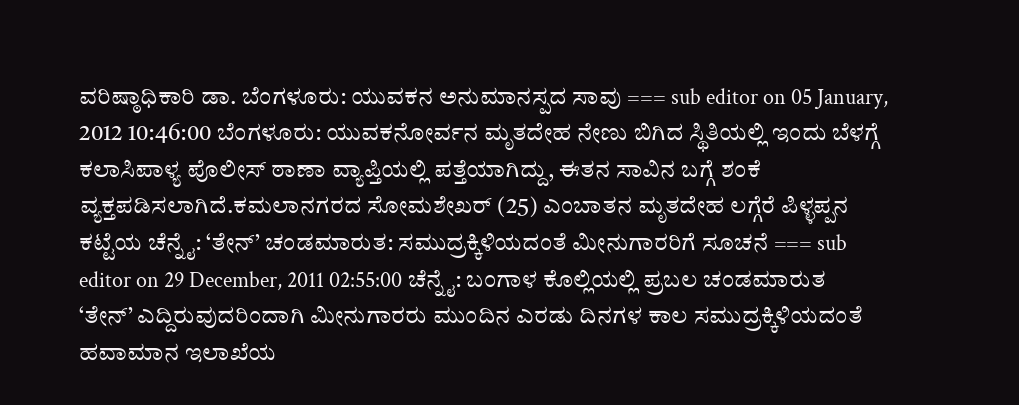ವರಿಷ್ಠಾಧಿಕಾರಿ ಡಾ. ಬೆಂಗಳೂರು: ಯುವಕನ ಅನುಮಾನಸ್ಪದ ಸಾವು === sub editor on 05 January, 2012 10:46:00 ಬೆಂಗಳೂರು: ಯುವಕನೋರ್ವನ ಮೃತದೇಹ ನೇಣು ಬಿಗಿದ ಸ್ಥಿತಿಯಲ್ಲಿ ಇಂದು ಬೆಳಗ್ಗೆ ಕಲಾಸಿಪಾಳ್ಯ ಪೊಲೀಸ್ ಠಾಣಾ ವ್ಯಾಪ್ತಿಯಲ್ಲಿ ಪತ್ತೆಯಾಗಿದ್ದು, ಈತನ ಸಾವಿನ ಬಗ್ಗೆ ಶಂಕೆ ವ್ಯಕ್ತಪಡಿಸಲಾಗಿದೆ.ಕಮಲಾನಗರದ ಸೋಮಶೇಖರ್ (25) ಎಂಬಾತನ ಮೃತದೇಹ ಲಗ್ಗೆರೆ ಪಿಳ್ಳಪ್ಪನ ಕಟ್ಟೆಯ ಚೆನ್ನೈ: ‘ತೇನ್’ ಚಂಡಮಾರುತ: ಸಮುದ್ರಕ್ಕಿಳಿಯದಂತೆ ಮೀನುಗಾರರಿಗೆ ಸೂಚನೆ === sub editor on 29 December, 2011 02:55:00 ಚೆನ್ನೈ: ಬಂಗಾಳ ಕೊಲ್ಲಿಯಲ್ಲಿ ಪ್ರಬಲ ಚಂಡಮಾರುತ ‘ತೇನ್’ ಎದ್ದಿರುವುದರಿಂದಾಗಿ ಮೀನುಗಾರರು ಮುಂದಿನ ಎರಡು ದಿನಗಳ ಕಾಲ ಸಮುದ್ರಕ್ಕಿಳಿಯದಂತೆ ಹವಾಮಾನ ಇಲಾಖೆಯ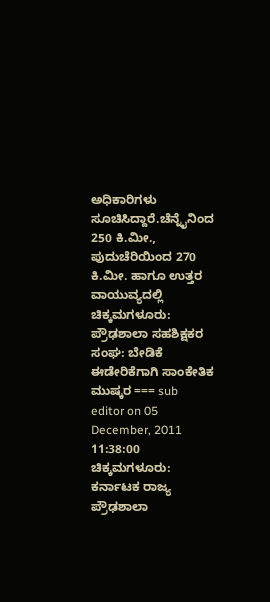ಅಧಿಕಾರಿಗಳು ಸೂಚಿಸಿದ್ದಾರೆ.ಚೆನ್ನೈನಿಂದ 250 ಕಿ.ಮೀ., ಪುದುಚೆರಿಯಿಂದ 270 ಕಿ.ಮೀ. ಹಾಗೂ ಉತ್ತರ ವಾಯುವ್ಯದಲ್ಲಿ ಚಿಕ್ಕಮಗಳೂರು: ಪ್ರೌಢಶಾಲಾ ಸಹಶಿಕ್ಷಕರ ಸಂಘ: ಬೇಡಿಕೆ ಈಡೇರಿಕೆಗಾಗಿ ಸಾಂಕೇತಿಕ ಮುಷ್ಕರ === sub editor on 05 December, 2011 11:38:00 ಚಿಕ್ಕಮಗಳೂರು: ಕರ್ನಾಟಕ ರಾಜ್ಯ ಪ್ರೌಢಶಾಲಾ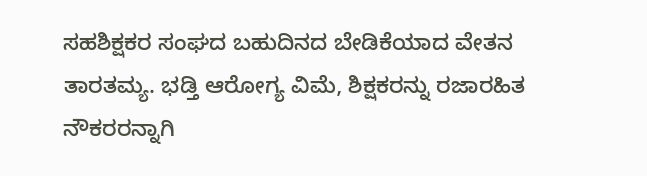ಸಹಶಿಕ್ಷಕರ ಸಂಘದ ಬಹುದಿನದ ಬೇಡಿಕೆಯಾದ ವೇತನ ತಾರತಮ್ಯ. ಭಡ್ತಿ ಆರೋಗ್ಯ ವಿಮೆ, ಶಿಕ್ಷಕರನ್ನು ರಜಾರಹಿತ ನೌಕರರನ್ನಾಗಿ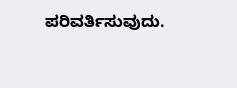ಪರಿವರ್ತಿಸುವುದು.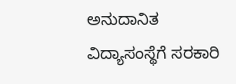ಅನುದಾನಿತ ವಿದ್ಯಾಸಂಸ್ಥೆಗೆ ಸರಕಾರಿ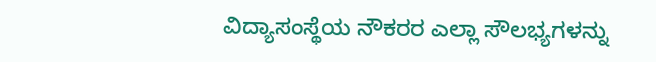ವಿದ್ಯಾಸಂಸ್ಥೆಯ ನೌಕರರ ಎಲ್ಲಾ ಸೌಲಭ್ಯಗಳನ್ನು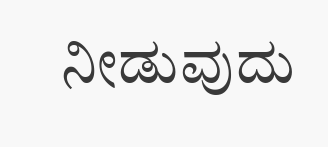ನೀಡುವುದು